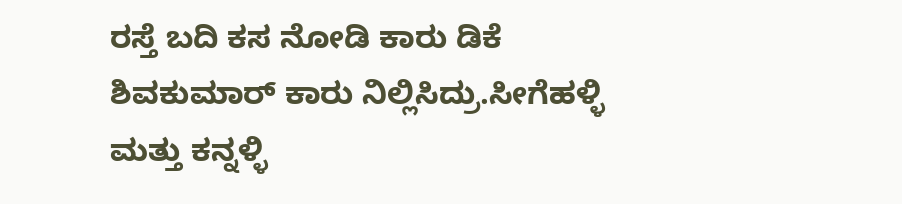ರಸ್ತೆ ಬದಿ ಕಸ ನೋಡಿ ಕಾರು ಡಿಕೆ ಶಿವಕುಮಾರ್ ಕಾರು ನಿಲ್ಲಿಸಿದ್ರು.ಸೀಗೆಹಳ್ಳಿ ಮತ್ತು ಕನ್ನಳ್ಳಿ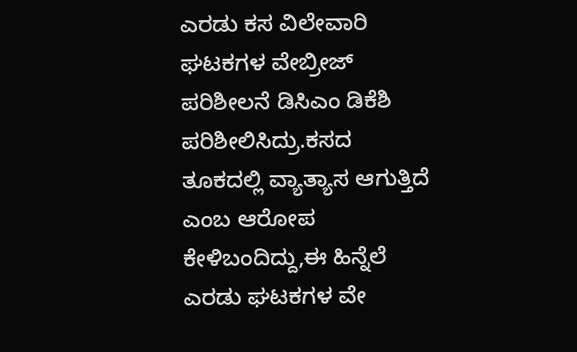ಎರಡು ಕಸ ವಿಲೇವಾರಿ ಘಟಕಗಳ ವೇಬ್ರೀಜ್ ಪರಿಶೀಲನೆ ಡಿಸಿಎಂ ಡಿಕೆಶಿ ಪರಿಶೀಲಿಸಿದ್ರು.ಕಸದ ತೂಕದಲ್ಲಿ ವ್ಯಾತ್ಯಾಸ ಆಗುತ್ತಿದೆ ಎಂಬ ಆರೋಪ ಕೇಳಿಬಂದಿದ್ದು,ಈ ಹಿನ್ನೆಲೆ ಎರಡು ಘಟಕಗಳ ವೇ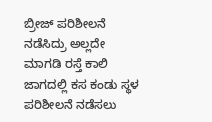ಬ್ರೀಜ್ ಪರಿಶೀಲನೆ ನಡೆಸಿದ್ರು ಅಲ್ಲದೇ ಮಾಗಡಿ ರಸ್ತೆ ಕಾಲಿ ಜಾಗದಲ್ಲಿ ಕಸ ಕಂಡು ಸ್ಥಳ ಪರಿಶೀಲನೆ ನಡೆಸಲು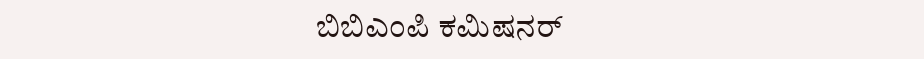ಬಿಬಿಎಂಪಿ ಕಮಿಷನರ್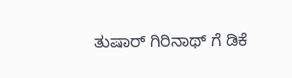ತುಷಾರ್ ಗಿರಿನಾಥ್ ಗೆ ಡಿಕೆ